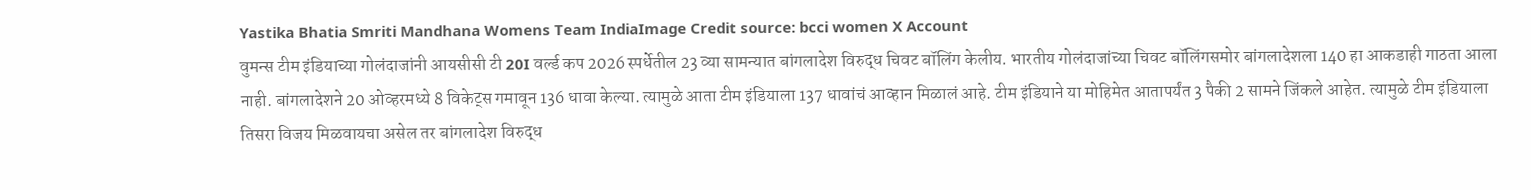Yastika Bhatia Smriti Mandhana Womens Team IndiaImage Credit source: bcci women X Account
वुमन्स टीम इंडियाच्या गोलंदाजांनी आयसीसी टी 20I वर्ल्ड कप 2026 स्पर्धेतील 23 व्या सामन्यात बांगलादेश विरुद्ध चिवट बॉलिंग केलीय. भारतीय गोलंदाजांच्या चिवट बॉलिंगसमोर बांगलादेशला 140 हा आकडाही गाठता आला नाही. बांगलादेशने 20 ओव्हरमध्ये 8 विकेट्स गमावून 136 धावा केल्या. त्यामुळे आता टीम इंडियाला 137 धावांचं आव्हान मिळालं आहे. टीम इंडियाने या मोहिमेत आतापर्यंत 3 पैकी 2 सामने जिंकले आहेत. त्यामुळे टीम इंडियाला तिसरा विजय मिळवायचा असेल तर बांगलादेश विरुद्ध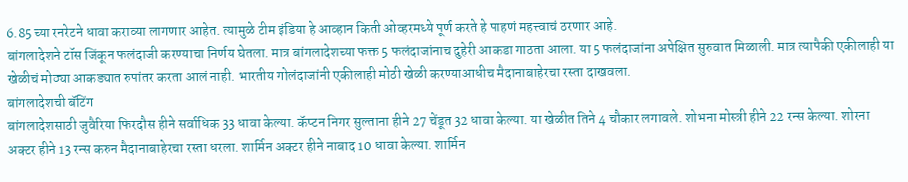6.85 च्या रनरेटने धावा कराव्या लागणार आहेत. त्यामुळे टीम इंडिया हे आव्हान किती ओव्हरमध्ये पूर्ण करते हे पाहणं महत्त्वाचं ठरणार आहे.
बांगलादेशने टॉस जिंकून फलंदाजी करण्याचा निर्णय घेतला. मात्र बांगलादेशच्या फक्त 5 फलंदाजांनाच दुहेरी आकडा गाठता आला. या 5 फलंदाजांना अपेक्षित सुरुवात मिळाली. मात्र त्यापैकी एकीलाही या खेळीचं मोठ्या आकड्यात रुपांतर करता आलं नाही. भारतीय गोलंदाजांनी एकीलाही मोठी खेळी करण्याआधीच मैदानाबाहेरचा रस्ता दाखवला.
बांगलादेशची बॅटिंग
बांगलादेशसाठी जुवैरिया फिरदौस हीने सर्वाधिक 33 धावा केल्या. कॅप्टन निगर सुल्ताना हीने 27 चेंडूत 32 धावा केल्या. या खेळीत तिने 4 चौकार लगावले. शोभना मोस्त्री हीने 22 रन्स केल्या. शोरना अक्टर हीने 13 रन्स करुन मैदानाबाहेरचा रस्ता धरला. शार्मिन अक्टर हीने नाबाद 10 धावा केल्या. शार्मिन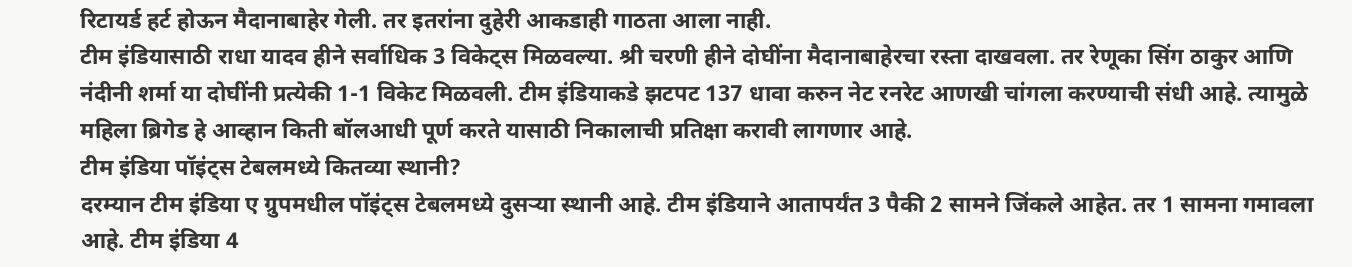रिटायर्ड हर्ट होऊन मैदानाबाहेर गेली. तर इतरांना दुहेरी आकडाही गाठता आला नाही.
टीम इंडियासाठी राधा यादव हीने सर्वाधिक 3 विकेट्स मिळवल्या. श्री चरणी हीने दोघींना मैदानाबाहेरचा रस्ता दाखवला. तर रेणूका सिंग ठाकुर आणि नंदीनी शर्मा या दोघींनी प्रत्येकी 1-1 विकेट मिळवली. टीम इंडियाकडे झटपट 137 धावा करुन नेट रनरेट आणखी चांगला करण्याची संधी आहे. त्यामुळे महिला ब्रिगेड हे आव्हान किती बॉलआधी पूर्ण करते यासाठी निकालाची प्रतिक्षा करावी लागणार आहे.
टीम इंडिया पॉइंट्स टेबलमध्ये कितव्या स्थानी?
दरम्यान टीम इंडिया ए ग्रुपमधील पॉइंट्स टेबलमध्ये दुसऱ्या स्थानी आहे. टीम इंडियाने आतापर्यंत 3 पैकी 2 सामने जिंकले आहेत. तर 1 सामना गमावला आहे. टीम इंडिया 4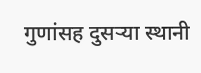गुणांसह दुसऱ्या स्थानी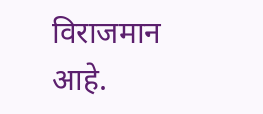विराजमान आहे.